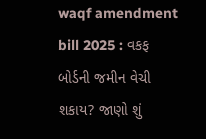waqf amendment bill 2025 : વકફ બોર્ડની જમીન વેચી શકાય? જાણો શું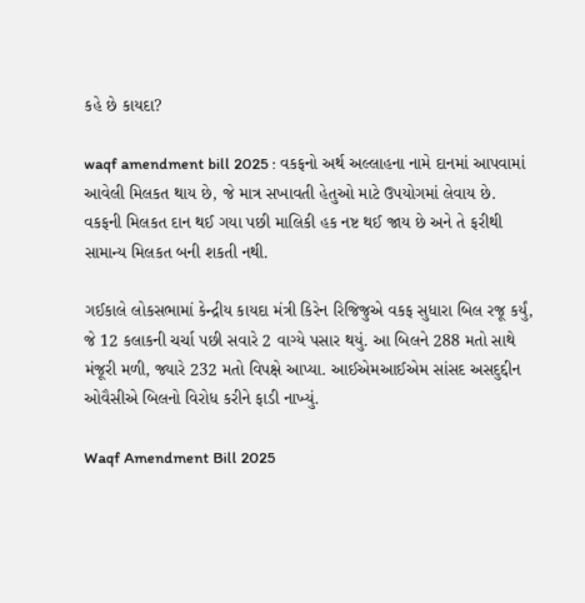કહે છે કાયદા?

waqf amendment bill 2025 : વકફનો અર્થ અલ્લાહના નામે દાનમાં આપવામાં આવેલી મિલકત થાય છે, જે માત્ર સખાવતી હેતુઓ માટે ઉપયોગમાં લેવાય છે. વકફની મિલકત દાન થઈ ગયા પછી માલિકી હક નષ્ટ થઈ જાય છે અને તે ફરીથી સામાન્ય મિલકત બની શકતી નથી.

ગઈકાલે લોકસભામાં કેન્દ્રીય કાયદા મંત્રી કિરેન રિજિજુએ વકફ સુધારા બિલ રજૂ કર્યું, જે 12 કલાકની ચર્ચા પછી સવારે 2 વાગ્યે પસાર થયું. આ બિલને 288 મતો સાથે મંજૂરી મળી, જ્યારે 232 મતો વિપક્ષે આપ્યા. આઈએમઆઈએમ સાંસદ અસદુદ્દીન ઓવૈસીએ બિલનો વિરોધ કરીને ફાડી નાખ્યું.

Waqf Amendment Bill 2025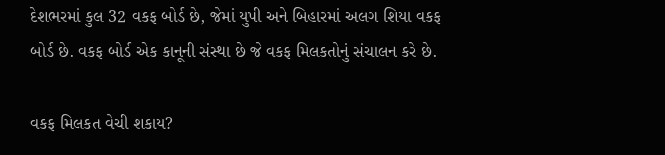દેશભરમાં કુલ 32 વકફ બોર્ડ છે, જેમાં યુપી અને બિહારમાં અલગ શિયા વકફ બોર્ડ છે. વકફ બોર્ડ એક કાનૂની સંસ્થા છે જે વકફ મિલકતોનું સંચાલન કરે છે.

વકફ મિલકત વેચી શકાય?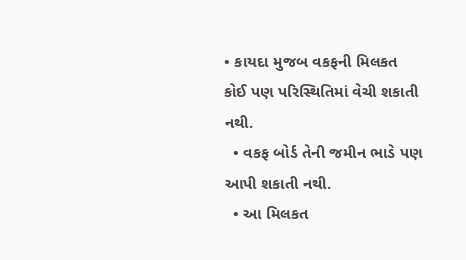• કાયદા મુજબ વકફની મિલકત કોઈ પણ પરિસ્થિતિમાં વેચી શકાતી નથી.
  • વકફ બોર્ડ તેની જમીન ભાડે પણ આપી શકાતી નથી.
  • આ મિલકત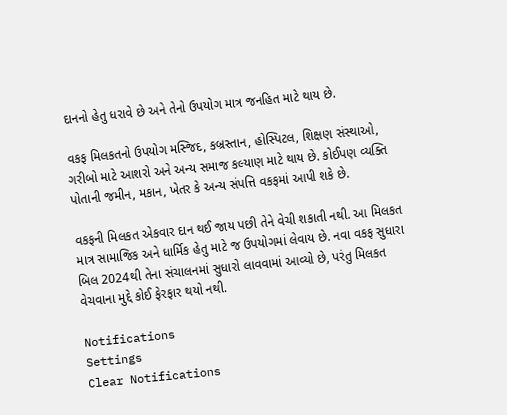દાનનો હેતુ ધરાવે છે અને તેનો ઉપયોગ માત્ર જનહિત માટે થાય છે.

વકફ મિલકતનો ઉપયોગ મસ્જિદ, કબ્રસ્તાન, હોસ્પિટલ, શિક્ષણ સંસ્થાઓ, ગરીબો માટે આશરો અને અન્ય સમાજ કલ્યાણ માટે થાય છે. કોઈપણ વ્યક્તિ પોતાની જમીન, મકાન, ખેતર કે અન્ય સંપત્તિ વકફમાં આપી શકે છે.

વકફની મિલકત એકવાર દાન થઈ જાય પછી તેને વેચી શકાતી નથી. આ મિલકત માત્ર સામાજિક અને ધાર્મિક હેતુ માટે જ ઉપયોગમાં લેવાય છે. નવા વકફ સુધારા બિલ 2024થી તેના સંચાલનમાં સુધારો લાવવામાં આવ્યો છે, પરંતુ મિલકત વેચવાના મુદ્દે કોઈ ફેરફાર થયો નથી.

Notifications
Settings
Clear Notifications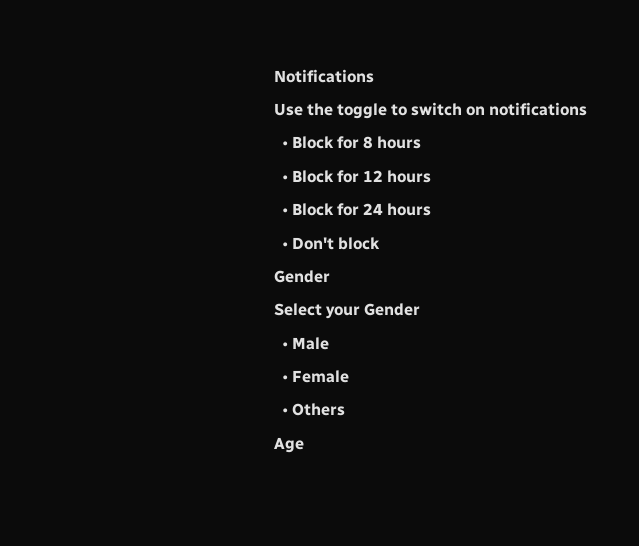Notifications
Use the toggle to switch on notifications
  • Block for 8 hours
  • Block for 12 hours
  • Block for 24 hours
  • Don't block
Gender
Select your Gender
  • Male
  • Female
  • Others
Age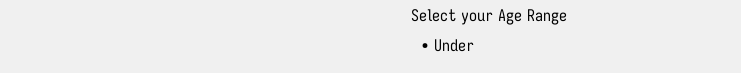Select your Age Range
  • Under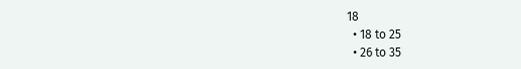18
  • 18 to 25
  • 26 to 35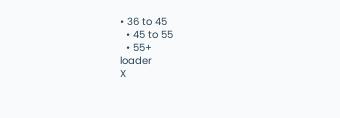• 36 to 45
  • 45 to 55
  • 55+
loader
X